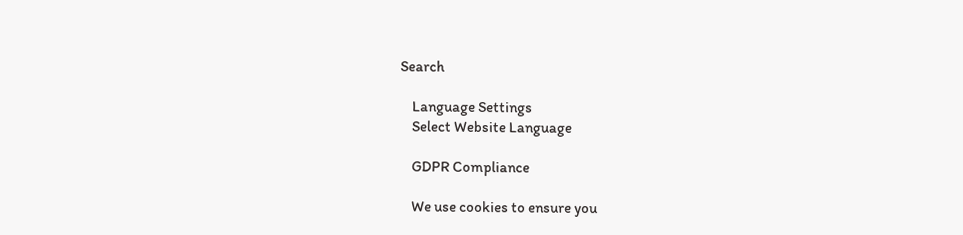Search

    Language Settings
    Select Website Language

    GDPR Compliance

    We use cookies to ensure you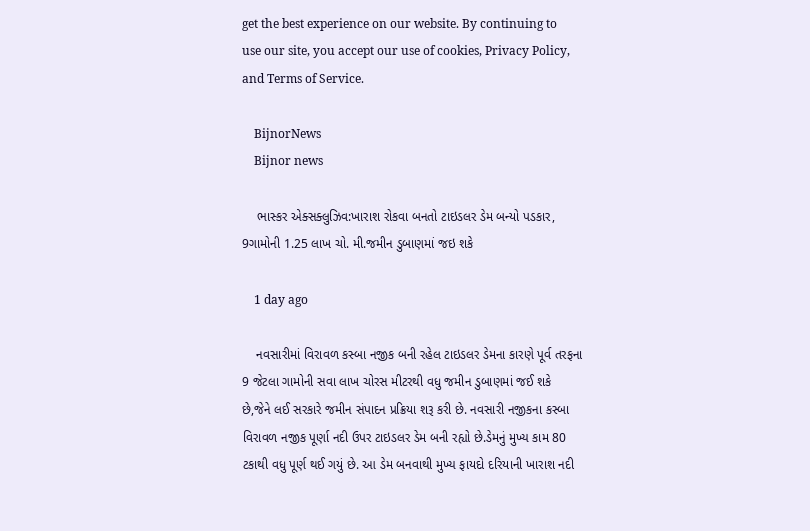get the best experience on our website. By continuing to use our site, you accept our use of cookies, Privacy Policy, and Terms of Service.

    BijnorNews
    Bijnor news

    ભાસ્કર એક્સક્લુઝિવ:ખારાશ રોકવા બનતો ટાઇડલર ડેમ બન્યો પડકાર, 9ગામોની 1.25 લાખ ચો. મી.જમીન ડુબાણમાં જઇ શકે

    1 day ago

    નવસારીમાં વિરાવળ કસ્બા નજીક બની રહેલ ટાઇડલર ડેમના કારણે પૂર્વ તરફના 9 જેટલા ગામોની સવા લાખ ચોરસ મીટરથી વધુ જમીન ડુબાણમાં જઈ શકે છે,જેને લઈ સરકારે જમીન સંપાદન પ્રક્રિયા શરૂ કરી છે. નવસારી નજીકના કસ્બા વિરાવળ નજીક પૂર્ણા નદી ઉપર ટાઇડલર ડેમ બની રહ્યો છે.ડેમનું મુખ્ય કામ 80 ટકાથી વધુ પૂર્ણ થઈ ગયું છે. આ ડેમ બનવાથી મુખ્ય ફાયદો દરિયાની ખારાશ નદી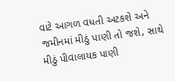વાટે આગળ વધતી અટકશે અને જમીનમાં મીઠું પાણી તો જશે, સાથે મીઠું પીવાલાયક પાણી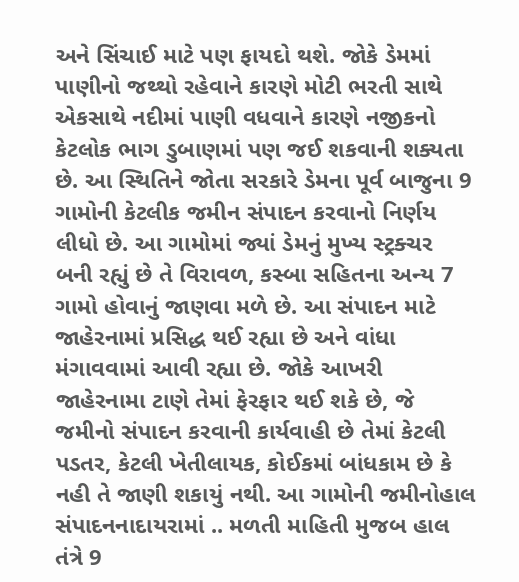અને સિંચાઈ માટે પણ ફાયદો થશે. જોકે ડેમમાં પાણીનો જથ્થો રહેવાને કારણે મોટી ભરતી સાથે એકસાથે નદીમાં પાણી વધવાને કારણે નજીકનો કેટલોક ભાગ ડુબાણમાં પણ જઈ શકવાની શક્યતા છે. આ સ્થિતિને જોતા સરકારે ડેમના પૂર્વ બાજુના 9 ગામોની કેટલીક જમીન સંપાદન કરવાનો નિર્ણય લીધો છે. આ ગામોમાં જ્યાં ડેમનું મુખ્ય સ્ટ્રક્ચર બની રહ્યું છે તે વિરાવળ, કસ્બા સહિતના અન્ય 7 ગામો હોવાનું જાણવા મળે છે. આ સંપાદન માટે જાહેરનામાં પ્રસિદ્ધ થઈ રહ્યા છે અને વાંધા મંગાવવામાં આવી રહ્યા છે. જોકે આખરી જાહેરનામા ટાણે તેમાં ફેરફાર થઈ શકે છે, જે જમીનો સંપાદન કરવાની કાર્યવાહી છે તેમાં કેટલી પડતર, કેટલી ખેતીલાયક, કોઈકમાં બાંધકામ છે કે નહી તે જાણી શકાયું નથી. આ ગામોની જમીનોહાલ સંપાદનનાદાયરામાં .. મળતી માહિતી મુજબ હાલ તંત્રે 9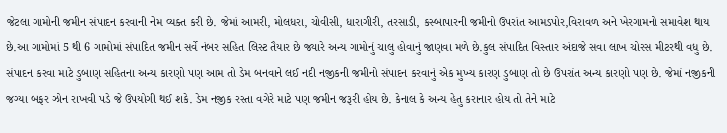જેટલા ગામોની જમીન સંપાદન કરવાની નેમ વ્યક્ત કરી છે. જેમાં આમરી, મોલધરા, ચોવીસી, ધારાગીરી, તરસાડી, કસ્બાપારની જમીનો ઉપરાંત આમડપોર,વિરાવળ અને ખેરગામનો સમાવેશ થાય છે.આ ગામોમાં 5 થી 6 ગામોમાં સંપાદિત જમીન સર્વે નંબર સહિત લિસ્ટ તૈયાર છે જ્યારે અન્ય ગામોનું ચાલુ હોવાનું જાણવા મળે છે.કુલ સંપાદિત વિસ્તાર અંદાજે સવા લાખ ચોરસ મીટરથી વધુ છે. સંપાદન કરવા માટે ડુબાણ સહિતના અન્ય કારણો પણ આમ તો ડેમ બનવાને લઈ નદી નજીકની જમીનો સંપાદન કરવાનું એક મુખ્ય કારણ ડુબાણ તો છે ઉપરાંત અન્ય કારણો પણ છે. જેમાં નજીકની જગ્યા બફર ઝોન રાખવી પડે જે ઉપયોગી થઈ શકે. ડેમ નજીક રસ્તા વગેરે માટે પણ જમીન જરૂરી હોય છે. કેનાલ કે અન્ય હેતુ કરાનાર હોય તો તેને માટે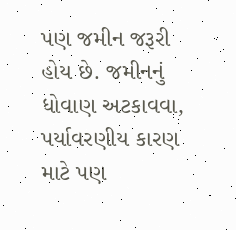પણ જમીન જરૂરી હોય છે. જમીનનું ધોવાણ અટકાવવા, પર્યાવરણીય કારણ માટે પણ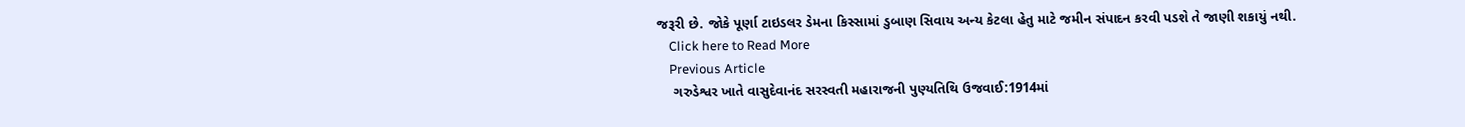જરૂરી છે. જોકે પૂર્ણા ટાઇડલર ડેમના કિસ્સામાં ડુબાણ સિવાય અન્ય કેટલા હેતુ માટે જમીન સંપાદન કરવી પડશે તે જાણી શકાયું નથી.
    Click here to Read More
    Previous Article
    ગરુડેશ્વર ખાતે વાસુદેવાનંદ સરસ્વતી મહારાજની પુણ્યતિથિ ઉજવાઈ:1914માં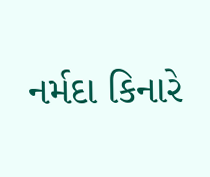નર્મદા કિનારે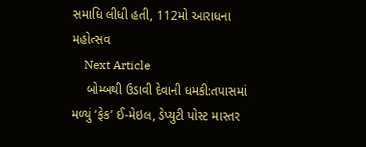સમાધિ લીધી હતી, 112મો આરાધના મહોત્સવ
    Next Article
    બોમ્બથી ઉડાવી દેવાની ધમકી:તપાસમાં મળ્યું ‘ફેક’ ઈ-મેઇલ, ડેપ્યુટી પોસ્ટ માસ્તર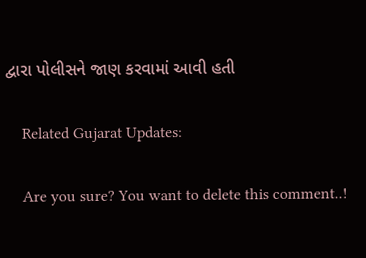દ્વારા પોલીસને જાણ કરવામાં આવી હતી

    Related Gujarat Updates:

    Are you sure? You want to delete this comment..!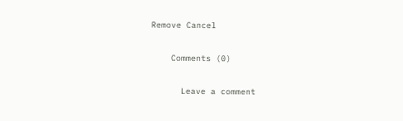Remove Cancel

    Comments (0)

      Leave a comment